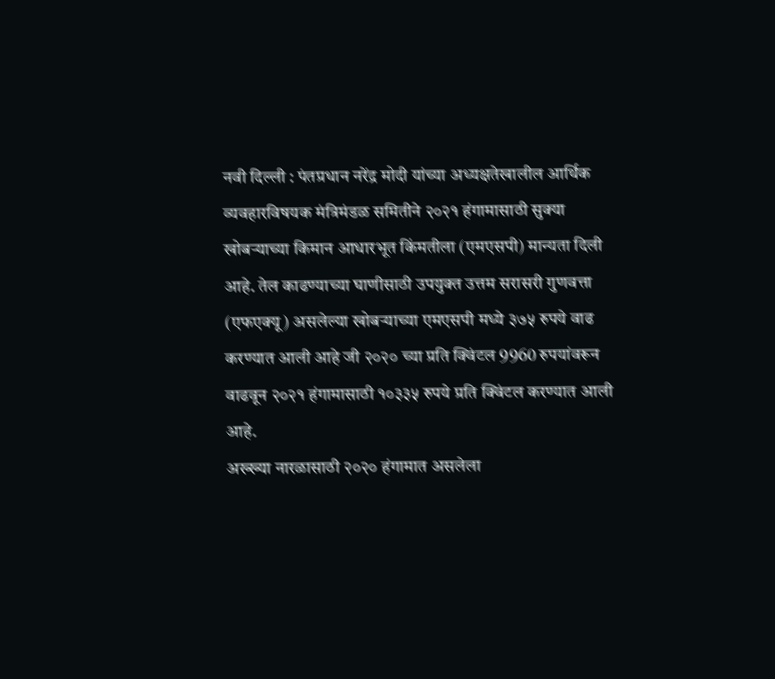नवी दिल्ली : पंतप्रधान नरेंद्र मोदी यांच्या अध्यक्षतेखालील आर्थिक व्यवहारविषयक मंत्रिमंडळ समितीने २०२१ हंगामासाठी सुक्या खोबऱ्याच्या किमान आधारभूत किंमतीला (एमएसपी) मान्यता दिली आहे. तेल काढण्याच्या घाणीसाठी उपयुक्त उत्तम सरासरी गुणवत्ता (एफएक्यू) असलेल्या खोबऱ्याच्या एमएसपी मध्ये ३७५ रुपये वाढ करण्यात आली आहे जी २०२० च्या प्रति क्विंटल 9960 रुपयांवरून वाढवून २०२१ हंगामासाठी १०३३५ रुपये प्रति क्विंटल करण्यात आली आहे.
अख्ख्या नारळासाठी २०२० हंगामात असलेला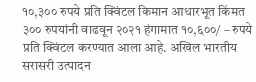१०,३०० रुपये प्रति क्विंटल किमान आधारभूत किंमत ३०० रुपयांनी वाढवून २०२१ हंगामात १०,६००/ – रुपये प्रति क्विंटल करण्यात आला आहे. अखिल भारतीय सरासरी उत्पादन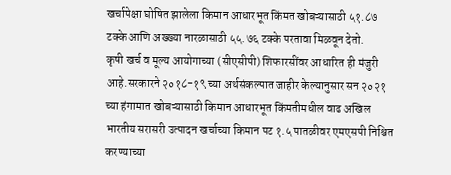खर्चापेक्षा घोषित झालेला किमान आधारभूत किंमत खोबऱ्यासाठी ५१.८७ टक्के आणि अख्ख्या नारळासाठी ५५.७६ टक्के परतावा मिळवून देतो.
कृषी खर्च व मूल्य आयोगाच्या (सीएसीपी) शिफारसींवर आधारित ही मंजुरी आहे.सरकारने २०१८-१९ च्या अर्थसंकल्पात जाहीर केल्यानुसार सन २०२१ च्या हंगामात खोबऱ्यासाठी किमान आधारभूत किंमतीमधील वाढ अखिल भारतीय सरासरी उत्पादन खर्चाच्या किमान पट १.५ पातळीवर एमएसपी निश्चित करण्याच्या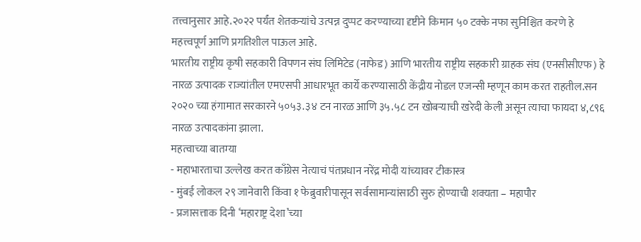तत्त्वानुसार आहे.२०२२ पर्यंत शेतकऱ्यांचे उत्पन्न दुप्पट करण्याच्या दृष्टीने किमान ५० टक्के नफा सुनिश्चित करणे हे महत्त्वपूर्ण आणि प्रगतिशील पाऊल आहे.
भारतीय राष्ट्रीय कृषी सहकारी विपणन संघ लिमिटेड (नाफेड) आणि भारतीय राष्ट्रीय सहकारी ग्राहक संघ (एनसीसीएफ) हे नारळ उत्पादक राज्यांतील एमएसपी आधारभूत कार्ये करण्यासाठी केंद्रीय नोडल एजन्सी म्हणून काम करत राहतील.सन २०२० च्या हंगामात सरकारने ५०५३.३४ टन नारळ आणि ३५.५८ टन खोबऱ्याची खरेदी केली असून त्याचा फायदा ४,८९६ नारळ उत्पादकांना झाला.
महत्वाच्या बातम्या
- महाभारताचा उल्लेख करत काँग्रेस नेत्याचं पंतप्रधान नरेंद्र मोदी यांच्यावर टीकास्त्र
- मुंबई लोकल २९ जानेवारी किंवा १ फेब्रुवारीपासून सर्वसामान्यांसाठी सुरु होण्याची शक्यता – महापौर
- प्रजासत्ताक दिनी ‘महाराष्ट्र देशा’च्या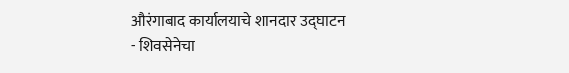औरंगाबाद कार्यालयाचे शानदार उद्घाटन
- शिवसेनेचा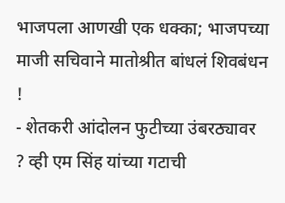भाजपला आणखी एक धक्का; भाजपच्या माजी सचिवाने मातोश्रीत बांधलं शिवबंधन !
- शेतकरी आंदोलन फुटीच्या उंबरठ्यावर ? व्ही एम सिंह यांच्या गटाची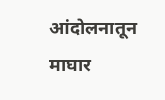आंदोलनातून माघार